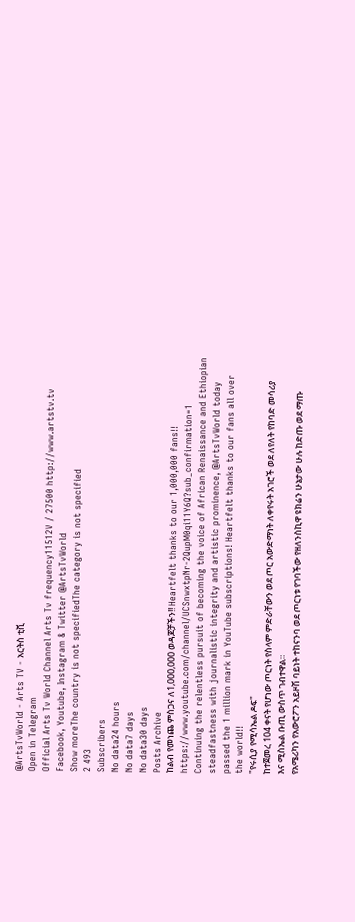@ArtsTvWorld - Arts TV - አርትስ ቲቪ
Open in Telegram
Official Arts Tv World Channel Arts Tv frequency11512V / 27500 http://www.artstv.tv Facebook, Youtube, Instagram & Twitter @ArtsTvWorld
Show moreThe country is not specifiedThe category is not specified
2 493
Subscribers
No data24 hours
No data7 days
No data30 days
Posts Archive
ከልብ የመነጨ ምስጋና ለ1,000,000 ወዳጆቻችን!! Heartfelt thanks to our 1,000,000 fans!! https://www.youtube.com/channel/UCSnwxtpNr-2QupM0qi11Y6Q?sub_confirmation=1
Continuing the relentless pursuit of becoming the voice of African Renaissance and Ethiopian steadfastness with journalistic integrity and artistic prominence, @ArtsTvWorld today passed the 1 million mark in YouTube subscriptions! Heartfelt thanks to our fans all over the world!!
"የሩሲያ የሚሳኤል ዶፍ"
ከተጀመረ 104 ቀናት የሆነው ጦርነት የስላም ምድራቸውን ወደ ጦር አውድማነት ለቀየሩት አገሮች ወደ ለየለት የከባድ መሳሪያ እና ሚስኤል ቡጢ ውስጥ ገብተዋል።
የአሜሪካን የአውሮፖን አይዞሽ ባይነት ተከናንባ ወደ ጦርነቱ የገባችው የዘለንስኪዋ ዩክሬን ሁኔታው ሁሉ ከድጡ ወደ ማጡ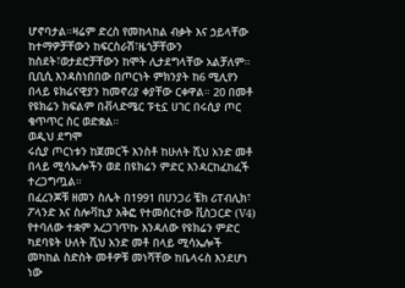ሆኖባታል።ዛሬም ድረስ የመከላከል ብቃት እና ኃይላቸው ከተማዎቻቸውን ከፍርስራሽ፣ዜጎቻቸውን ከስደት፣ወታደሮቻቸውን ከሞት ሊታደግላቸው አልቻለም።
ቢቢሲ እንዳስነበበው በጦርነት ምክንያት ከ6 ሚሊየን በላይ ዩክሬናዊያን ከመኖሪያ ቀያቸው ርቀዋል። 20 በመቶ የዩክሬን ክፍልም በቭላድሜር ፑቲኗ ሀገር በሩሲያ ጦር ቁጥጥር ስር ወድቋል።
ወዲህ ደግሞ
ሩሲያ ጦርነቱን ከጀመርች እንስቶ ከሁለት ሺህ አንድ መቶ በላይ ሚሳኤሎችን ወደ በዩክሬን ምድር እንዳርከፈከፈች ተረጋግጧል።
በፈረንጆቹ ዘመን ስሌት በ1991 በሀንጋሪ ቼክ ሪፐብሊክ፣ ፖላንድ እና ስሎቫኪያ አቅፎ የተመሰርተው ቪስጋርድ (V4) የተባለው ተቋም አረጋገጥኩ እንዳለው የዩክሬን ምድር ካደባዩት ሁለት ሺህ አንድ መቶ በላይ ሚሳኤሎች መካከል ስድስት መቶዎቹ መነሻቸው ከቤላሩስ እንደሆነ ነው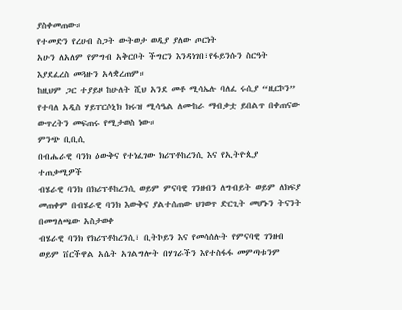ያስቀመጠው።
የተመድን የረሀብ ስጋት ውትወታ ወዲያ ያለው ጦርነት
አሁን ለአለም የምግብ አቅርቦት ችግርን እንዳነገበ፣የፋይንሱን ስርዓት እያደፈረስ መጓዙን አላቋረጠም።
ከዚህም ጋር ተያይዞ ከሁለት ሺህ አንደ መቶ ሚሳኤሉ ባለፈ ሩሲያ “ዚርኮን” የተባለ አዲስ ሃይፐርሶኒክ ክሩዝ ሚሳዔል ለሙከራ ማብቃቷ ይበልጥ በቀጠናው
ውጥረትን መፍጠሩ የሚታወስ ነው።
ምንጭ ቢቢሲ
በብሔራዊ ባንክ ዕውቅና የተነፈገው ክሪፕቶከረንሲ እና የኢትዮጲያ ተጠቃሚዎች
ብሄራዊ ባንክ በክሪፕቶከረንሲ ወይም ምናባዊ ገንዘብን ለግብይት ወይም ለክፍያ መጠቀም በብሄራዊ ባንክ እውቅና ያልተሰጠው ህገወጥ ድርጊት መሆኑን ትናንት በመግለጫው አስታወቀ
ብሄራዊ ባንክ የክሪፕቶከረንሲ፣ ቢትኮይን እና የመሳሰሉት የምናባዊ ገንዘብ ወይም ቨርችዋል አሴት አገልግሎት በሃገራችን እየተስፋፋ መምጣቱንም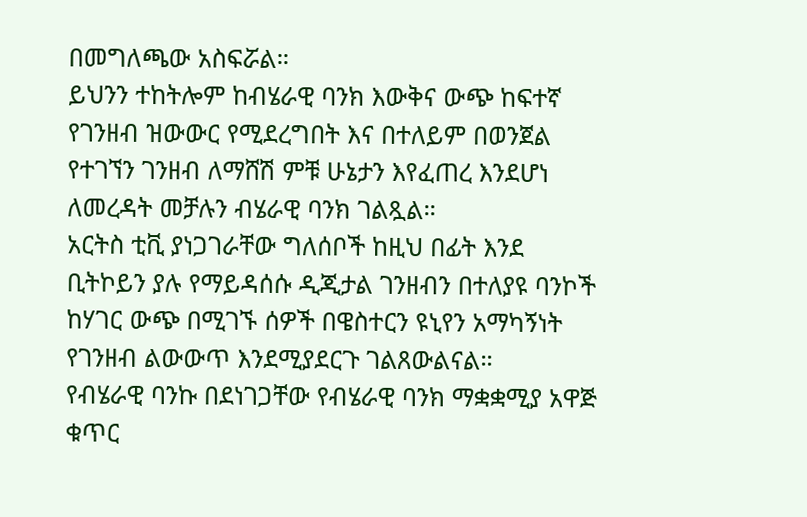በመግለጫው አስፍሯል።
ይህንን ተከትሎም ከብሄራዊ ባንክ እውቅና ውጭ ከፍተኛ የገንዘብ ዝውውር የሚደረግበት እና በተለይም በወንጀል የተገኘን ገንዘብ ለማሸሽ ምቹ ሁኔታን እየፈጠረ እንደሆነ ለመረዳት መቻሉን ብሄራዊ ባንክ ገልጿል።
አርትስ ቲቪ ያነጋገራቸው ግለሰቦች ከዚህ በፊት እንደ ቢትኮይን ያሉ የማይዳሰሱ ዲጂታል ገንዘብን በተለያዩ ባንኮች ከሃገር ውጭ በሚገኙ ሰዎች በዌስተርን ዩኒየን አማካኝነት የገንዘብ ልውውጥ እንደሚያደርጉ ገልጸውልናል።
የብሄራዊ ባንኩ በደነገጋቸው የብሄራዊ ባንክ ማቋቋሚያ አዋጅ ቁጥር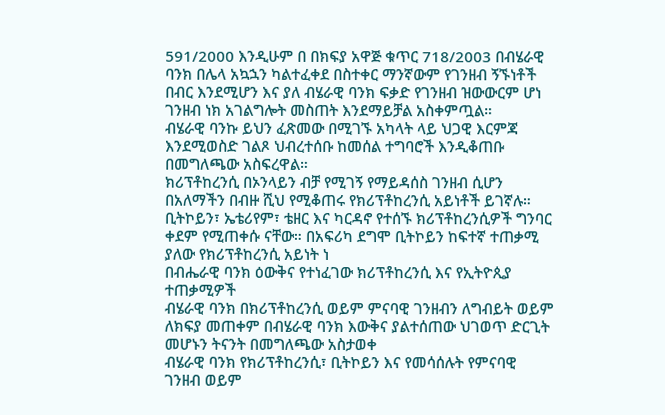591/2000 እንዲሁም በ በክፍያ አዋጅ ቁጥር 718/2003 በብሄራዊ ባንክ በሌላ አኳኋን ካልተፈቀደ በስተቀር ማንኛውም የገንዘብ ኝኙነቶች በብር እንደሚሆን እና ያለ ብሄራዊ ባንክ ፍቃድ የገንዘብ ዝውውርም ሆነ ገንዘብ ነክ አገልግሎት መስጠት እንደማይቻል አስቀምጧል።
ብሄራዊ ባንኩ ይህን ፈጽመው በሚገኙ አካላት ላይ ህጋዊ እርምጃ እንደሚወስድ ገልጾ ህብረተሰቡ ከመሰል ተግባሮች እንዲቆጠቡ በመግለጫው አስፍረዋል።
ክሪፕቶከረንሲ በኦንላይን ብቻ የሚገኝ የማይዳሰስ ገንዘብ ሲሆን በአለማችን በብዙ ሺህ የሚቆጠሩ የክሪፕቶከረንሲ አይነቶች ይገኛሉ። ቢትኮይን፣ ኤቴሪየም፣ ቴዘር እና ካርዳኖ የተሰኙ ክሪፕቶከረንሲዎች ግንባር ቀደም የሚጠቀሱ ናቸው። በአፍሪካ ደግሞ ቢትኮይን ከፍተኛ ተጠቃሚ ያለው የክሪፕቶከረንሲ አይነት ነ
በብሔራዊ ባንክ ዕውቅና የተነፈገው ክሪፕቶከረንሲ እና የኢትዮጲያ ተጠቃሚዎች
ብሄራዊ ባንክ በክሪፕቶከረንሲ ወይም ምናባዊ ገንዘብን ለግብይት ወይም ለክፍያ መጠቀም በብሄራዊ ባንክ እውቅና ያልተሰጠው ህገወጥ ድርጊት መሆኑን ትናንት በመግለጫው አስታወቀ
ብሄራዊ ባንክ የክሪፕቶከረንሲ፣ ቢትኮይን እና የመሳሰሉት የምናባዊ ገንዘብ ወይም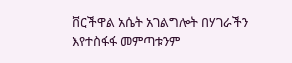ቨርችዋል አሴት አገልግሎት በሃገራችን እየተስፋፋ መምጣቱንም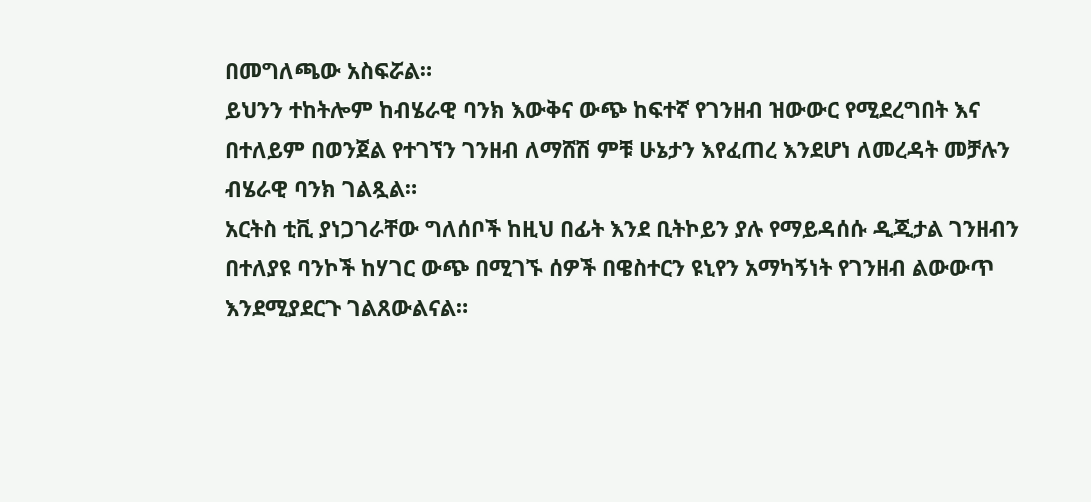በመግለጫው አስፍሯል።
ይህንን ተከትሎም ከብሄራዊ ባንክ እውቅና ውጭ ከፍተኛ የገንዘብ ዝውውር የሚደረግበት እና በተለይም በወንጀል የተገኘን ገንዘብ ለማሸሽ ምቹ ሁኔታን እየፈጠረ እንደሆነ ለመረዳት መቻሉን ብሄራዊ ባንክ ገልጿል።
አርትስ ቲቪ ያነጋገራቸው ግለሰቦች ከዚህ በፊት እንደ ቢትኮይን ያሉ የማይዳሰሱ ዲጂታል ገንዘብን በተለያዩ ባንኮች ከሃገር ውጭ በሚገኙ ሰዎች በዌስተርን ዩኒየን አማካኝነት የገንዘብ ልውውጥ እንደሚያደርጉ ገልጸውልናል።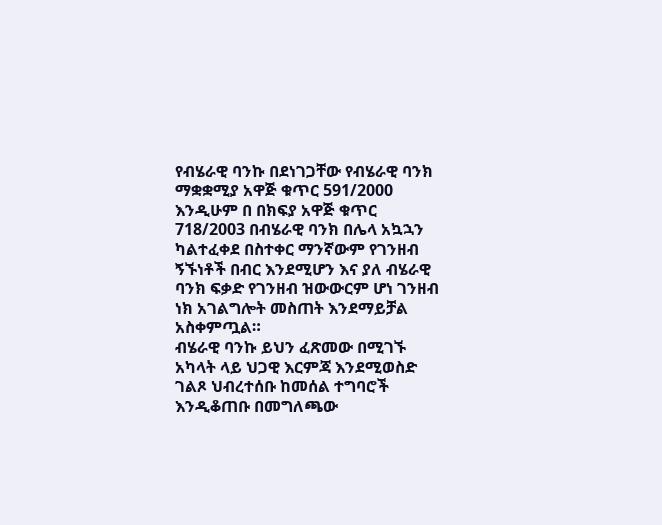የብሄራዊ ባንኩ በደነገጋቸው የብሄራዊ ባንክ ማቋቋሚያ አዋጅ ቁጥር 591/2000 እንዲሁም በ በክፍያ አዋጅ ቁጥር 718/2003 በብሄራዊ ባንክ በሌላ አኳኋን ካልተፈቀደ በስተቀር ማንኛውም የገንዘብ ኝኙነቶች በብር እንደሚሆን እና ያለ ብሄራዊ ባንክ ፍቃድ የገንዘብ ዝውውርም ሆነ ገንዘብ ነክ አገልግሎት መስጠት እንደማይቻል አስቀምጧል።
ብሄራዊ ባንኩ ይህን ፈጽመው በሚገኙ አካላት ላይ ህጋዊ እርምጃ እንደሚወስድ ገልጾ ህብረተሰቡ ከመሰል ተግባሮች እንዲቆጠቡ በመግለጫው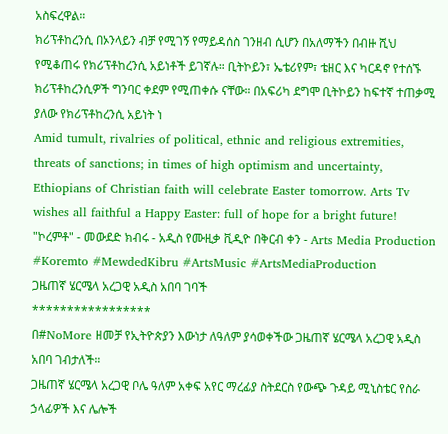አስፍረዋል።
ክሪፕቶከረንሲ በኦንላይን ብቻ የሚገኝ የማይዳሰስ ገንዘብ ሲሆን በአለማችን በብዙ ሺህ የሚቆጠሩ የክሪፕቶከረንሲ አይነቶች ይገኛሉ። ቢትኮይን፣ ኤቴሪየም፣ ቴዘር እና ካርዳኖ የተሰኙ ክሪፕቶከረንሲዎች ግንባር ቀደም የሚጠቀሱ ናቸው። በአፍሪካ ደግሞ ቢትኮይን ከፍተኛ ተጠቃሚ ያለው የክሪፕቶከረንሲ አይነት ነ
Amid tumult, rivalries of political, ethnic and religious extremities, threats of sanctions; in times of high optimism and uncertainty, Ethiopians of Christian faith will celebrate Easter tomorrow. Arts Tv wishes all faithful a Happy Easter: full of hope for a bright future!
"ኮረምቶ" - መውደድ ክብሩ - አዲስ የሙዚቃ ቪዲዮ በቅርብ ቀን - Arts Media Production
#Koremto #MewdedKibru #ArtsMusic #ArtsMediaProduction
ጋዜጠኛ ሄርሜላ አረጋዊ አዲስ አበባ ገባች
*****************
በ#NoMore ዘመቻ የኢትዮጵያን እውነታ ለዓለም ያሳወቀችው ጋዜጠኛ ሄርሜላ አረጋዊ አዲስ አበባ ገብታለች።
ጋዜጠኛ ሄርሜላ አረጋዊ ቦሌ ዓለም አቀፍ አየር ማረፊያ ስትደርስ የውጭ ጉዳይ ሚኒስቴር የስራ ኃላፊዎች እና ሌሎች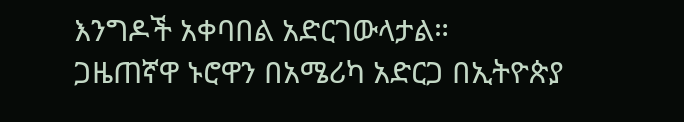እንግዶች አቀባበል አድርገውላታል።
ጋዜጠኛዋ ኑሮዋን በአሜሪካ አድርጋ በኢትዮጵያ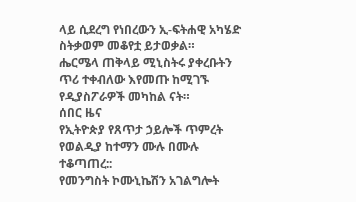ላይ ሲደረግ የነበረውን ኢ-ፍትሐዊ አካሄድ ስትቃወም መቆየቷ ይታወቃል።
ሔርሜላ ጠቅላይ ሚኒስትሩ ያቀረቡትን ጥሪ ተቀብለው እየመጡ ከሚገኙ የዲያስፖራዎች መካከል ናት።
ሰበር ዜና
የኢትዮጵያ የጸጥታ ኃይሎች ጥምረት የወልዲያ ከተማን ሙሉ በሙሉ ተቆጣጠረ::
የመንግስት ኮሙኒኬሽን አገልግሎት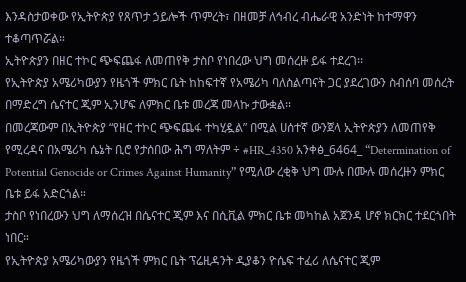እንዳስታወቀው የኢትዮጵያ የጸጥታ ኃይሎች ጥምረት፣ በዘመቻ ለኅብረ ብሔራዊ አንድነት ከተማዋን ተቆጣጥሯል።
ኢትዮጵያን በዘር ተኮር ጭፍጨፋ ለመጠየቅ ታስቦ የነበረው ህግ መሰረዙ ይፋ ተደረገ፡፡
የኢትዮጵያ አሜሪካውያን የዜጎች ምክር ቤት ከከፍተኛ የአሜሪካ ባለስልጣናት ጋር ያደረገውን ስብሰባ መሰረት በማድረግ ሴናተር ጂም ኢንሆፍ ለምክር ቤቱ መረጃ መላኩ ታውቋል፡፡
በመረጃውም በኢትዮጵያ “የዘር ተኮር ጭፍጨፋ ተካሂዷል” በሚል ሀሰተኛ ውንጀላ ኢትዮጵያን ለመጠየቅ የሚረዳና በአሜሪካ ሴኔት ቢሮ የታሰበው ሕግ ማለትም ÷ #HR_4350 አንቀፅ_6464_ “Determination of Potential Genocide or Crimes Against Humanity” የሚለው ረቂቅ ህግ ሙሉ በሙሉ መሰረዙን ምክር ቤቱ ይፋ አድርጎል።
ታስቦ የነበረውን ህግ ለማሰረዝ በሴናተር ጂም እና በሲቪል ምክር ቤቱ መካከል አጀንዳ ሆኖ ክርክር ተደርጎበት ነበር።
የኢትዮጵያ አሜሪካውያን የዜጎች ምክር ቤት ፕሬዚዳንት ዲያቆን ዮሴፍ ተፈሪ ለሴናተር ጂም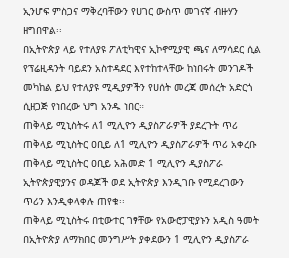ኢንሆፍ ምስጋና ማቅረባቸውን የሀገር ውስጥ መገናኛ ብዙሃን ዘግበዋል፡፡
በኢትዮጵያ ላይ የተለያዩ ፖለቲካዊና ኢኮኖሚያዊ ጫና ለማሳደር ሲል የፕሬዚዳንት ባይደን አስተዳደር እየተከተላቸው ከነበሩት መንገዶች መካከል ይህ የተለያዩ ሚዲያዎችን የሀሰት መረጃ መሰረት አድርጎ ሲዘጋጅ የነበረው ህግ አንዱ ነበር።
ጠቅላይ ሚኒስትሩ ለ1 ሚሊዮን ዲያስፖራዎች ያደረጉት ጥሪ
ጠቅላይ ሚኒስትር ዐቢይ ለ1 ሚሊዮን ዲያስፖራዎች ጥሪ አቀረቡ
ጠቅላይ ሚኒስትር ዐቢይ አሕመድ 1 ሚሊዮን ዲያስፖራ ኢትዮጵያዊያንና ወዳጆች ወደ ኢትዮጵያ እንዲገቡ የሚደረገውን ጥሪን እንዲቀላቀሉ ጠየቁ፡፡
ጠቅላይ ሚኒስትሩ በቲውተር ገፃቸው የአውሮፓዊያኑን አዲስ ዓመት በኢትዮጵያ ለማክበር መንግሥት ያቀደውን 1 ሚሊዮን ዲያስፖራ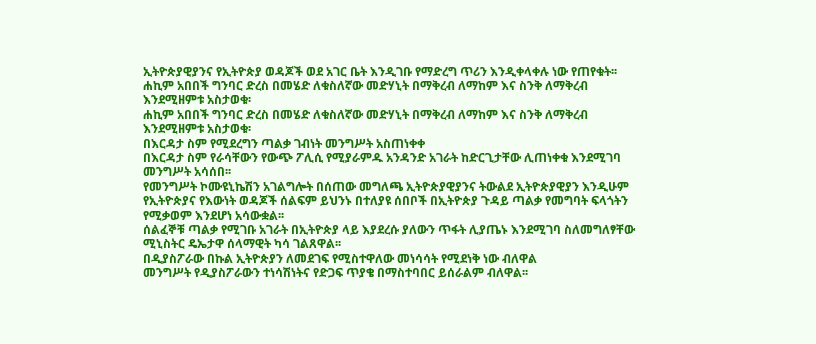ኢትዮጵያዊያንና የኢትዮጵያ ወዳጆች ወደ አገር ቤት እንዲገቡ የማድረግ ጥሪን እንዲቀላቀሉ ነው የጠየቁት፡፡
ሐኪም አበበች ግንባር ድረስ በመሄድ ለቁስለኛው መድሃኒት በማቅረብ ለማከም እና ስንቅ ለማቅረብ እንደሚዘምቱ አስታወቁ፡
ሐኪም አበበች ግንባር ድረስ በመሄድ ለቁስለኛው መድሃኒት በማቅረብ ለማከም እና ስንቅ ለማቅረብ እንደሚዘምቱ አስታወቁ፡
በእርዳታ ስም የሚደረግን ጣልቃ ገብነት መንግሥት አስጠነቀቀ
በእርዳታ ስም የራሳቸውን የውጭ ፖሊሲ የሚያራምዱ አንዳንድ አገራት ከድርጊታቸው ሊጠነቀቁ እንደሚገባ መንግሥት አሳሰበ፡፡
የመንግሥት ኮሙዩኒኬሽን አገልግሎት በሰጠው መግለጫ ኢትዮጵያዊያንና ትውልደ ኢትዮጵያዊያን እንዲሁም የኢትዮጵያና የእውነት ወዳጆች ሰልፍም ይህንኑ በተለያዩ ሰበቦች በኢትዮጵያ ጉዳይ ጣልቃ የመግባት ፍላጎትን የሚቃወም እንደሆነ አሳውቋል፡፡
ሰልፈኞቹ ጣልቃ የሚገቡ አገራት በኢትዮጵያ ላይ እያደረሱ ያለውን ጥፋት ሊያጤኑ እንደሚገባ ስለመግለፃቸው ሚኒስትር ዴኤታዋ ሰላማዊት ካሳ ገልጸዋል፡፡
በዲያስፖራው በኩል ኢትዮጵያን ለመደገፍ የሚስተዋለው መነሳሳት የሚደነቅ ነው ብለዋል
መንግሥት የዲያስፖራውን ተነሳሽነትና የድጋፍ ጥያቄ በማስተባበር ይሰራልም ብለዋል፡፡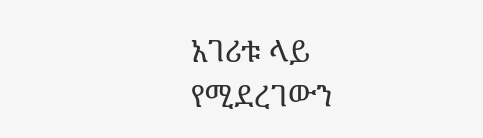አገሪቱ ላይ የሚደረገውን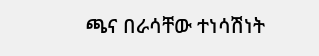ጫና በራሳቸው ተነሳሽነት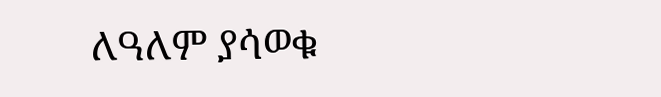ለዓለም ያሳወቁ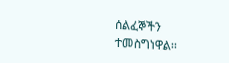ሰልፈኞችን ተመስግነዋል፡፡